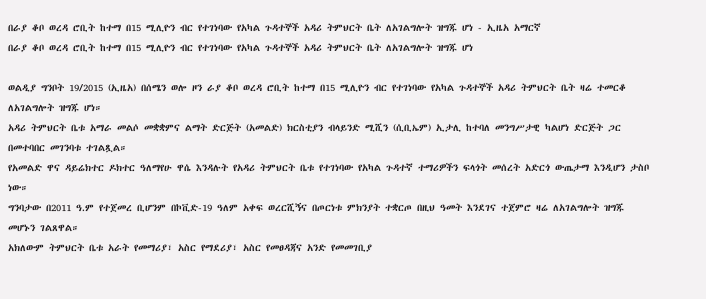በራያ ቆቦ ወረዳ ሮቢት ከተማ በ15 ሚሊዮን ብር የተገነባው የአካል ጉዳተኞች አዳሪ ትምህርት ቤት ለአገልግሎት ዝግጁ ሆነ - ኢዜአ አማርኛ
በራያ ቆቦ ወረዳ ሮቢት ከተማ በ15 ሚሊዮን ብር የተገነባው የአካል ጉዳተኞች አዳሪ ትምህርት ቤት ለአገልግሎት ዝግጁ ሆነ

ወልዲያ ግንቦት 19/2015 (ኢዜአ) በሰሜን ወሎ ዞን ራያ ቆቦ ወረዳ ሮቢት ከተማ በ15 ሚሊዮን ብር የተገነባው የአካል ጉዳተኞች አዳሪ ትምህርት ቤት ዛሬ ተመርቆ ለአገልግሎት ዝግጁ ሆነ።
አዳሪ ትምህርት ቤቱ አማራ መልሶ መቋቋምና ልማት ድርጅት (አመልድ) ክርስቲያን ብላይንድ ሚሺን (ሲቢኤም) ኢታሊ ከተባለ መንግሥታዊ ካልሆነ ድርጅት ጋር በመተባበር መገንባቱ ተገልጿል።
የአመልድ ዋና ዳይሬክተር ዶክተር ዓለማየሁ ዋሴ እንዳሉት የአዳሪ ትምህርት ቤቱ የተገነባው የአካል ጉዳተኛ ተማሪዎችን ፍላጎት መሰረት አድርጎ ውጤታማ እንዲሆን ታስቦ ነው።
ግንባታው በ2011 ዓ.ም የተጀመረ ቢሆንም በኮቪድ-19 ዓለም አቀፍ ወረርሺኝና በጦርነቱ ምክንያት ተቋርጦ በዚህ ዓመት እንደገና ተጀምሮ ዛሬ ለአገልግሎት ዝግጁ መሆኑን ገልጸዋል።
አክለውም ትምህርት ቤቱ አራት የመማሪያ፣ አስር የማደሪያ፣ አስር የመፀዳጃና አንድ የመመገቢያ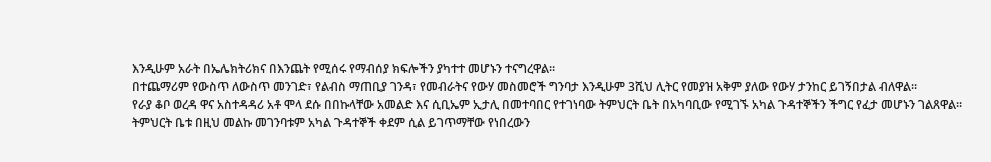እንዲሁም አራት በኤሌክትሪክና በእንጨት የሚሰሩ የማብሰያ ክፍሎችን ያካተተ መሆኑን ተናግረዋል።
በተጨማሪም የውስጥ ለውስጥ መንገድ፣ የልብስ ማጠቢያ ገንዳ፣ የመብራትና የውሃ መስመሮች ግንባታ እንዲሁም 3ሺህ ሊትር የመያዝ አቅም ያለው የውሃ ታንከር ይገኝበታል ብለዋል።
የራያ ቆቦ ወረዳ ዋና አስተዳዳሪ አቶ ሞላ ደሱ በበኩላቸው አመልድ እና ሲቢኤም ኢታሊ በመተባበር የተገነባው ትምህርት ቤት በአካባቢው የሚገኙ አካል ጉዳተኞችን ችግር የፈታ መሆኑን ገልጸዋል።
ትምህርት ቤቱ በዚህ መልኩ መገንባቱም አካል ጉዳተኞች ቀደም ሲል ይገጥማቸው የነበረውን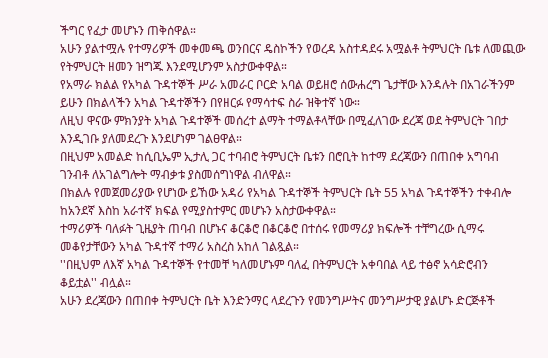ችግር የፈታ መሆኑን ጠቅሰዋል።
አሁን ያልተሟሉ የተማሪዎች መቀመጫ ወንበርና ዴስኮችን የወረዳ አስተዳደሩ አሟልቶ ትምህርት ቤቱ ለመጪው የትምህርት ዘመን ዝግጁ እንደሚሆንም አስታውቀዋል።
የአማራ ክልል የአካል ጉዳተኞች ሥራ አመራር ቦርድ አባል ወይዘሮ ሰውሐረግ ጌታቸው እንዳሉት በአገራችንም ይሁን በክልላችን አካል ጉዳተኞችን በየዘርፉ የማሳተፍ ስራ ዝቅተኛ ነው።
ለዚህ ዋናው ምክንያት አካል ጉዳተኞች መሰረተ ልማት ተማልቶላቸው በሚፈለገው ደረጃ ወደ ትምህርት ገበታ እንዲገቡ ያለመደረጉ እንደሆነም ገልፀዋል።
በዚህም አመልድ ከሲቢኤም ኢታሊ ጋር ተባብሮ ትምህርት ቤቱን በሮቢት ከተማ ደረጃውን በጠበቀ አግባብ ገንብቶ ለአገልግሎት ማብቃቱ ያስመሰግነዋል ብለዋል።
በክልሉ የመጀመሪያው የሆነው ይኸው አዳሪ የአካል ጉዳተኞች ትምህርት ቤት 55 አካል ጉዳተኞችን ተቀብሎ ከአንደኛ እስከ አራተኛ ክፍል የሚያስተምር መሆኑን አስታውቀዋል።
ተማሪዎች ባለፉት ጊዜያት ጠባብ በሆኑና ቆርቆሮ በቆርቆሮ በተሰሩ የመማሪያ ክፍሎች ተቸግረው ሲማሩ መቆየታቸውን አካል ጉዳተኛ ተማሪ አስረስ አከለ ገልጿል።
''በዚህም ለእኛ አካል ጉዳተኞች የተመቸ ካለመሆኑም ባለፈ በትምህርት አቀባበል ላይ ተፅኖ አሳድሮብን ቆይቷል'' ብሏል።
አሁን ደረጃውን በጠበቀ ትምህርት ቤት እንድንማር ላደረጉን የመንግሥትና መንግሥታዊ ያልሆኑ ድርጅቶች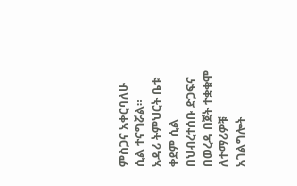ምስጋና አቀርባለሁ ሲል ተናግሯል።
አዳሪ ትምህርት ቤቱ ቀደም ሲል በህብረተሰቡ ድጋፍና በወረዳ በጀት ተቋቁሞ ለተማሪዎቹ አገልግሎት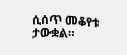ሲሰጥ መቆየቱ ታውቋል።